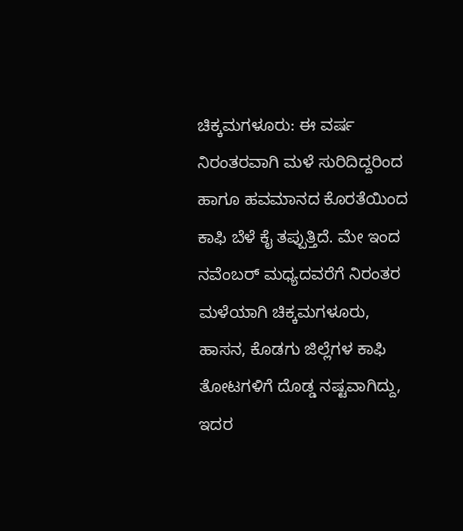ಚಿಕ್ಕಮಗಳೂರು: ಈ ವರ್ಷ ನಿರಂತರವಾಗಿ ಮಳೆ ಸುರಿದಿದ್ದರಿಂದ ಹಾಗೂ ಹವಮಾನದ ಕೊರತೆಯಿಂದ ಕಾಫಿ ಬೆಳೆ ಕೈ ತಪ್ಪುತ್ತಿದೆ. ಮೇ ಇಂದ ನವೆಂಬರ್ ಮಧ್ಯದವರೆಗೆ ನಿರಂತರ ಮಳೆಯಾಗಿ ಚಿಕ್ಕಮಗಳೂರು, ಹಾಸನ, ಕೊಡಗು ಜಿಲ್ಲೆಗಳ ಕಾಫಿ ತೋಟಗಳಿಗೆ ದೊಡ್ಡ ನಷ್ಟವಾಗಿದ್ದು, ಇದರ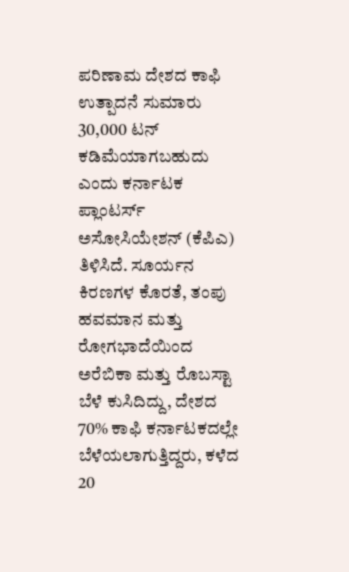ಪರಿಣಾಮ ದೇಶದ ಕಾಫಿ ಉತ್ಪಾದನೆ ಸುಮಾರು 30,000 ಟನ್ ಕಡಿಮೆಯಾಗಬಹುದು ಎಂದು ಕರ್ನಾಟಕ ಪ್ಲಾಂಟರ್ಸ್ ಅಸೋಸಿಯೇಶನ್ (ಕೆಪಿಎ) ತಿಳಿಸಿದೆ. ಸೂರ್ಯನ ಕಿರಣಗಳ ಕೊರತೆ, ತಂಪು ಹವಮಾನ ಮತ್ತು ರೋಗಭಾದೆಯಿಂದ ಅರೆಬಿಕಾ ಮತ್ತು ರೊಬಸ್ಟಾ ಬೆಳೆ ಕುಸಿದಿದ್ದು, ದೇಶದ 70% ಕಾಫಿ ಕರ್ನಾಟಕದಲ್ಲೇ ಬೆಳೆಯಲಾಗುತ್ತಿದ್ದರು, ಕಳೆದ 20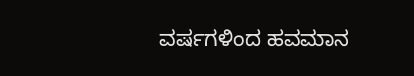ವರ್ಷಗಳಿಂದ ಹವಮಾನ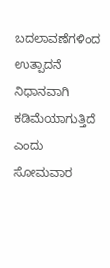ಬದಲಾವಣೆಗಳಿಂದ ಉತ್ಪಾದನೆ ನಿಧಾನವಾಗಿ ಕಡಿಮೆಯಾಗುತ್ತಿದೆ ಎಂದು ಸೋಮವಾರ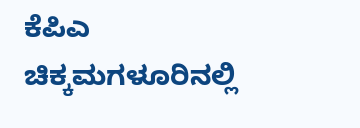ಕೆಪಿಎ ಚಿಕ್ಕಮಗಳೂರಿನಲ್ಲಿ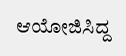ಆಯೋಜಿಸಿದ್ದ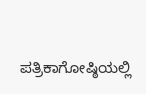ಪತ್ರಿಕಾಗೋಷ್ಠಿಯಲ್ಲಿ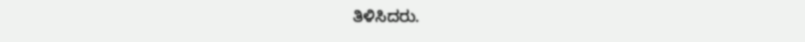ತಿಳಿಸಿದರು.